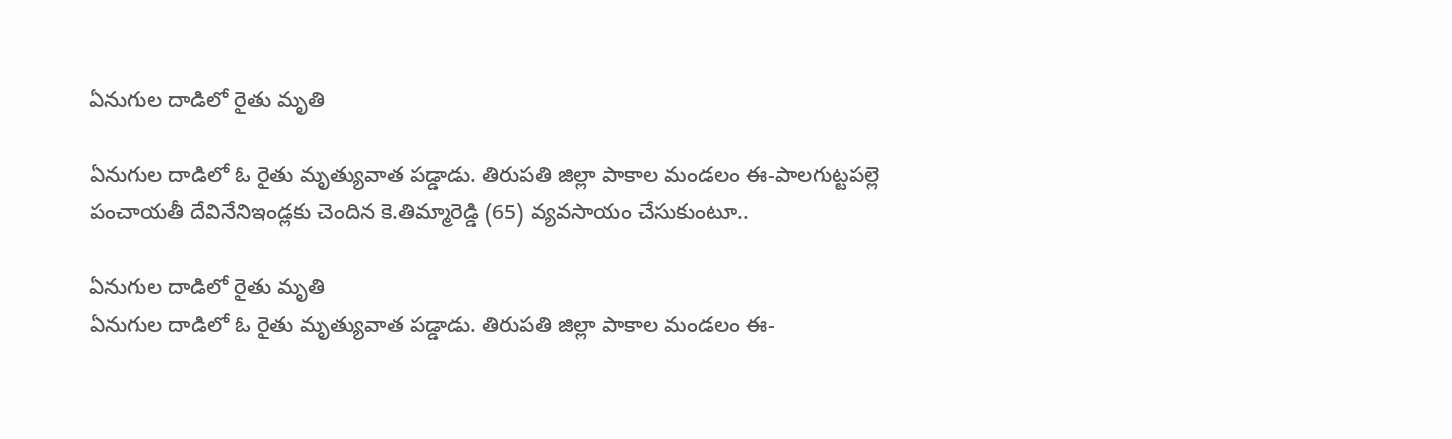ఏనుగుల దాడిలో రైతు మృతి

ఏనుగుల దాడిలో ఓ రైతు మృత్యువాత పడ్డాడు. తిరుపతి జిల్లా పాకాల మండలం ఈ-పాలగుట్టపల్లె పంచాయతీ దేవినేనిఇండ్లకు చెందిన కె.తిమ్మారెడ్డి (65) వ్యవసాయం చేసుకుంటూ..

ఏనుగుల దాడిలో రైతు మృతి
ఏనుగుల దాడిలో ఓ రైతు మృత్యువాత పడ్డాడు. తిరుపతి జిల్లా పాకాల మండలం ఈ-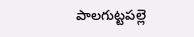పాలగుట్టపల్లె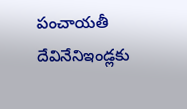పంచాయతీ దేవినేనిఇండ్లకు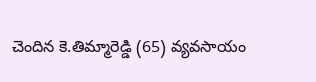చెందిన కె.తిమ్మారెడ్డి (65) వ్యవసాయం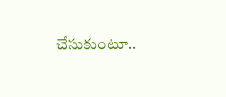చేసుకుంటూ..